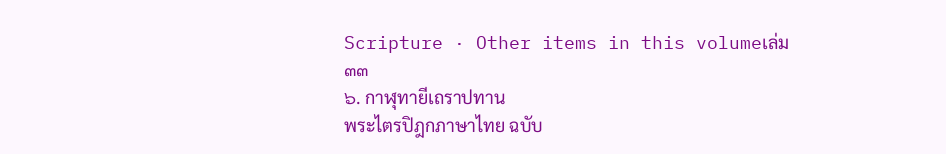Scripture · Other items in this volumeเล่ม ๓๓
๖. กาฬุทายีเถราปทาน
พระไตรปิฎกภาษาไทย ฉบับ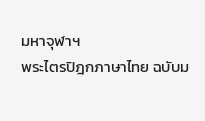มหาจุฬาฯ
พระไตรปิฎกภาษาไทย ฉบับม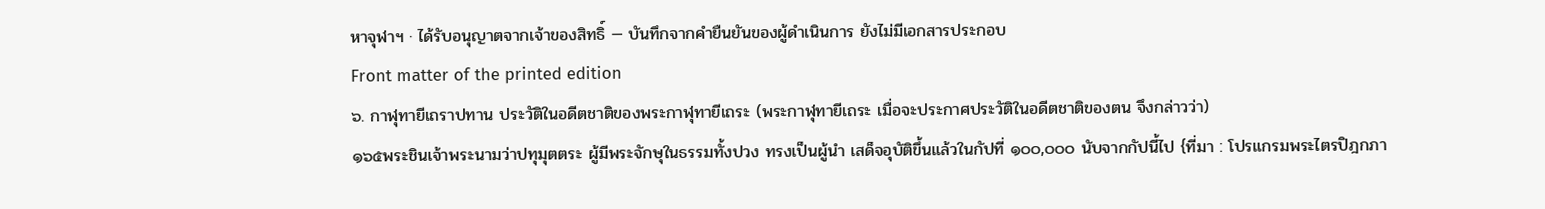หาจุฬาฯ · ได้รับอนุญาตจากเจ้าของสิทธิ์ — บันทึกจากคำยืนยันของผู้ดำเนินการ ยังไม่มีเอกสารประกอบ
Front matter of the printed edition
๖. กาฬุทายีเถราปทาน ประวัติในอดีตชาติของพระกาฬุทายีเถระ (พระกาฬุทายีเถระ เมื่อจะประกาศประวัติในอดีตชาติของตน จึงกล่าวว่า)
๑๖๕พระชินเจ้าพระนามว่าปทุมุตตระ ผู้มีพระจักษุในธรรมทั้งปวง ทรงเป็นผู้นำ เสด็จอุบัติขึ้นแล้วในกัปที่ ๑๐๐,๐๐๐ นับจากกัปนี้ไป {ที่มา : โปรแกรมพระไตรปิฎกภา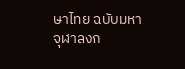ษาไทย ฉบับมหาจุฬาลงก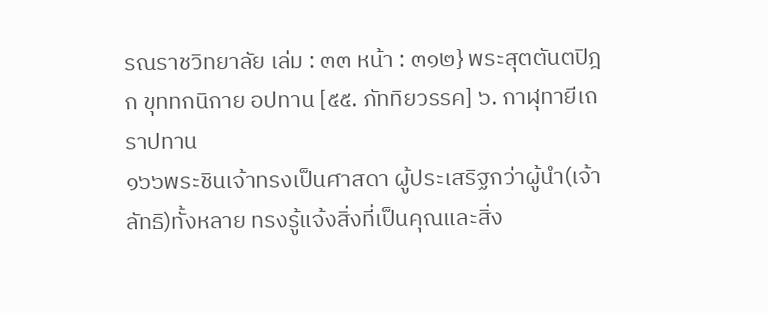รณราชวิทยาลัย เล่ม : ๓๓ หน้า : ๓๑๒} พระสุตตันตปิฎก ขุททกนิกาย อปทาน [๕๕. ภัททิยวรรค] ๖. กาฬุทายีเถราปทาน
๑๖๖พระชินเจ้าทรงเป็นศาสดา ผู้ประเสริฐกว่าผู้นำ(เจ้าลัทธิ)ทั้งหลาย ทรงรู้แจ้งสิ่งที่เป็นคุณและสิ่ง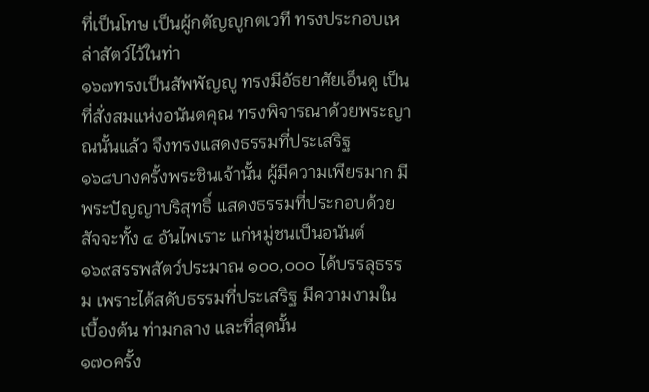ที่เป็นโทษ เป็นผู้กตัญญูกตเวที ทรงประกอบเหล่าสัตว์ไว้ในท่า
๑๖๗ทรงเป็นสัพพัญญู ทรงมีอัธยาศัยเอ็นดู เป็นที่สั่งสมแห่งอนันตคุณ ทรงพิจารณาด้วยพระญาณนั้นแล้ว จึงทรงแสดงธรรมที่ประเสริฐ
๑๖๘บางครั้งพระชินเจ้านั้น ผู้มีความเพียรมาก มีพระปัญญาบริสุทธิ์ แสดงธรรมที่ประกอบด้วยสัจจะทั้ง ๔ อันไพเราะ แก่หมู่ชนเป็นอนันต์
๑๖๙สรรพสัตว์ประมาณ ๑๐๐,๐๐๐ ได้บรรลุธรรม เพราะได้สดับธรรมที่ประเสริฐ มีความงามในเบื้องต้น ท่ามกลาง และที่สุดนั้น
๑๗๐ครั้ง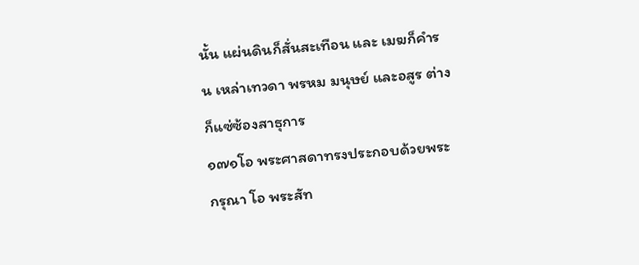นั้น แผ่นดินก็สั่นสะเทือน และ เมฆก็คำรน เหล่าเทวดา พรหม มนุษย์ และอสูร ต่างก็แซ่ซ้องสาธุการ
๑๗๑โอ พระศาสดาทรงประกอบด้วยพระกรุณา โอ พระสัท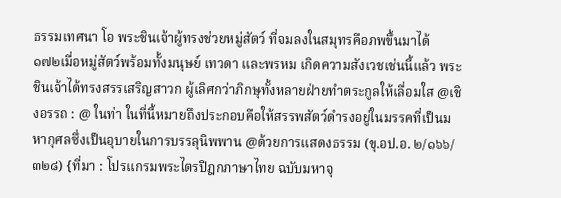ธรรมเทศนา โอ พระชินเจ้าผู้ทรงช่วยหมู่สัตว์ ที่จมลงในสมุทรคือภพขึ้นมาได้
๑๗๒เมื่อหมู่สัตว์พร้อมทั้งมนุษย์ เทวดา และพรหม เกิดความสังเวชเช่นนี้แล้ว พระชินเจ้าได้ทรงสรรเสริญสาวก ผู้เลิศกว่าภิกษุทั้งหลายฝ่ายทำตระกูลให้เลื่อมใส @เชิงอรรถ : @ ในท่า ในที่นี้หมายถึงประกอบคือให้สรรพสัตว์ดำรงอยู่ในมรรคที่เป็นมหากุศลซึ่งเป็นอุบายในการบรรลุนิพพาน @ด้วยการแสดงธรรม (ขุ.อป.อ. ๒/๑๖๖/๓๒๘) {ที่มา : โปรแกรมพระไตรปิฎกภาษาไทย ฉบับมหาจุ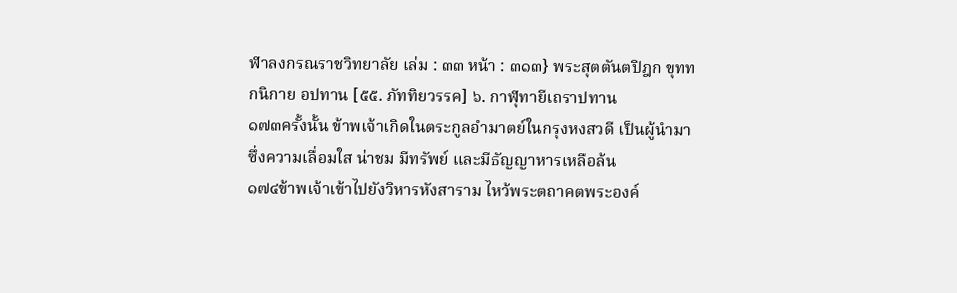ฬาลงกรณราชวิทยาลัย เล่ม : ๓๓ หน้า : ๓๑๓} พระสุตตันตปิฎก ขุททกนิกาย อปทาน [๕๕. ภัททิยวรรค] ๖. กาฬุทายีเถราปทาน
๑๗๓ครั้งนั้น ข้าพเจ้าเกิดในตระกูลอำมาตย์ในกรุงหงสวดี เป็นผู้นำมาซึ่งความเลื่อมใส น่าชม มีทรัพย์ และมีธัญญาหารเหลือล้น
๑๗๔ข้าพเจ้าเข้าไปยังวิหารหังสาราม ไหว้พระตถาคตพระองค์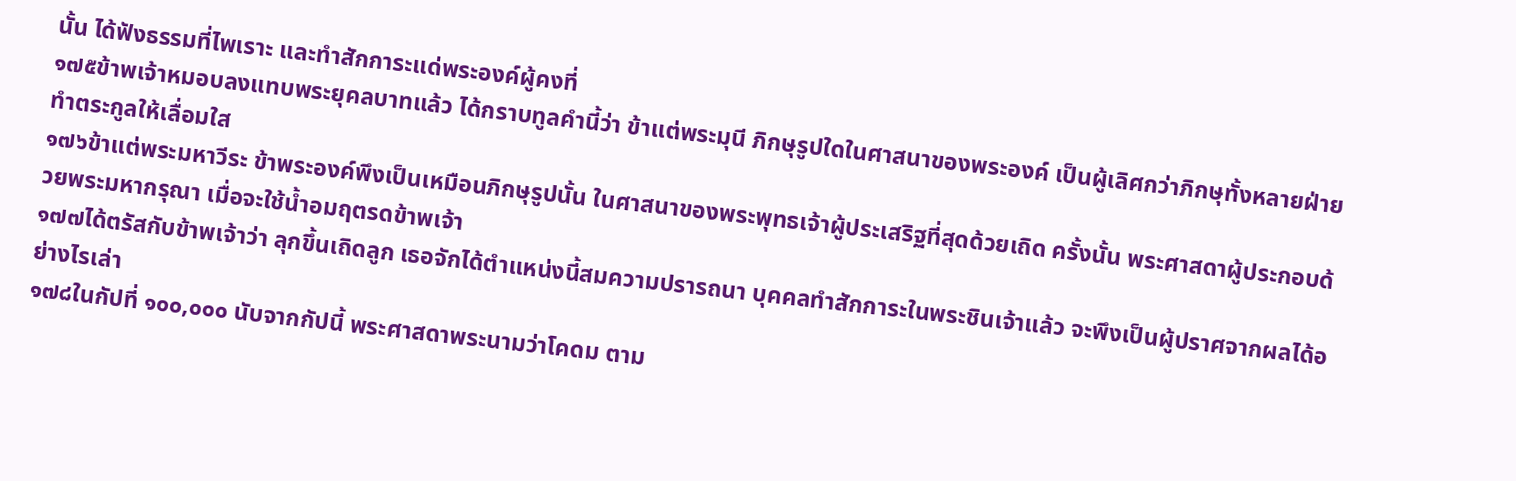นั้น ได้ฟังธรรมที่ไพเราะ และทำสักการะแด่พระองค์ผู้คงที่
๑๗๕ข้าพเจ้าหมอบลงแทบพระยุคลบาทแล้ว ได้กราบทูลคำนี้ว่า ข้าแต่พระมุนี ภิกษุรูปใดในศาสนาของพระองค์ เป็นผู้เลิศกว่าภิกษุทั้งหลายฝ่ายทำตระกูลให้เลื่อมใส
๑๗๖ข้าแต่พระมหาวีระ ข้าพระองค์พึงเป็นเหมือนภิกษุรูปนั้น ในศาสนาของพระพุทธเจ้าผู้ประเสริฐที่สุดด้วยเถิด ครั้งนั้น พระศาสดาผู้ประกอบด้วยพระมหากรุณา เมื่อจะใช้น้ำอมฤตรดข้าพเจ้า
๑๗๗ได้ตรัสกับข้าพเจ้าว่า ลุกขึ้นเถิดลูก เธอจักได้ตำแหน่งนี้สมความปรารถนา บุคคลทำสักการะในพระชินเจ้าแล้ว จะพึงเป็นผู้ปราศจากผลได้อย่างไรเล่า
๑๗๘ในกัปที่ ๑๐๐,๐๐๐ นับจากกัปนี้ พระศาสดาพระนามว่าโคดม ตาม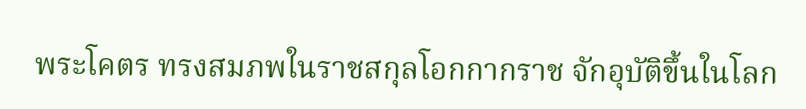พระโคตร ทรงสมภพในราชสกุลโอกกากราช จักอุบัติขึ้นในโลก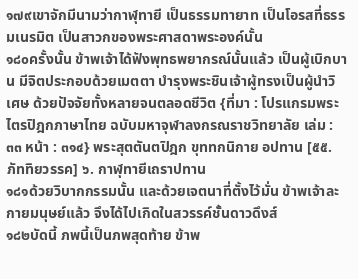๑๗๙เขาจักมีนามว่ากาฬุทายี เป็นธรรมทายาท เป็นโอรสที่ธรรมเนรมิต เป็นสาวกของพระศาสดาพระองค์นั้น
๑๘๐ครั้งนั้น ข้าพเจ้าได้ฟังพุทธพยากรณ์นั้นแล้ว เป็นผู้เบิกบาน มีจิตประกอบด้วยเมตตา บำรุงพระชินเจ้าผู้ทรงเป็นผู้นำวิเศษ ด้วยปัจจัยทั้งหลายจนตลอดชีวิต {ที่มา : โปรแกรมพระไตรปิฎกภาษาไทย ฉบับมหาจุฬาลงกรณราชวิทยาลัย เล่ม : ๓๓ หน้า : ๓๑๔} พระสุตตันตปิฎก ขุททกนิกาย อปทาน [๕๕. ภัททิยวรรค] ๖. กาฬุทายีเถราปทาน
๑๘๑ด้วยวิบากกรรมนั้น และด้วยเจตนาที่ตั้งไว้มั่น ข้าพเจ้าละกายมนุษย์แล้ว จึงได้ไปเกิดในสวรรค์ชั้นดาวดึงส์
๑๘๒บัดนี้ ภพนี้เป็นภพสุดท้าย ข้าพ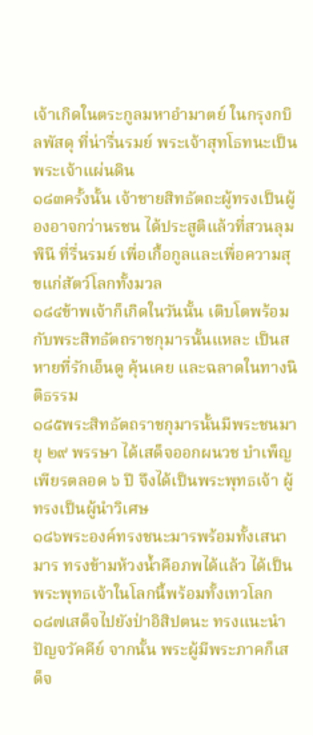เจ้าเกิดในตระกูลมหาอำมาตย์ ในกรุงกบิลพัสดุ ที่น่ารื่นรมย์ พระเจ้าสุทโธทนะเป็นพระเจ้าแผ่นดิน
๑๘๓ครั้งนั้น เจ้าชายสิทธัตถะผู้ทรงเป็นผู้องอาจกว่านรชน ได้ประสูติแล้วที่สวนลุมพินี ที่รื่นรมย์ เพื่อเกื้อกูลและเพื่อความสุขแก่สัตว์โลกทั้งมวล
๑๘๔ข้าพเจ้าก็เกิดในวันนั้น เติบโตพร้อมกับพระสิทธัตถราชกุมารนั้นแหละ เป็นสหายที่รักเอ็นดู คุ้นเคย และฉลาดในทางนิติธรรม
๑๘๕พระสิทธัตถราชกุมารนั้นมีพระชนมายุ ๒๙ พรรษา ได้เสด็จออกผนวช บำเพ็ญเพียรตลอด ๖ ปี จึงได้เป็นพระพุทธเจ้า ผู้ทรงเป็นผู้นำวิเศษ
๑๘๖พระองค์ทรงชนะมารพร้อมทั้งเสนามาร ทรงข้ามห้วงน้ำคือภพได้แล้ว ได้เป็นพระพุทธเจ้าในโลกนี้พร้อมทั้งเทวโลก
๑๘๗เสด็จไปยังป่าอิสิปตนะ ทรงแนะนำปัญจวัคคีย์ จากนั้น พระผู้มีพระภาคก็เสด็จ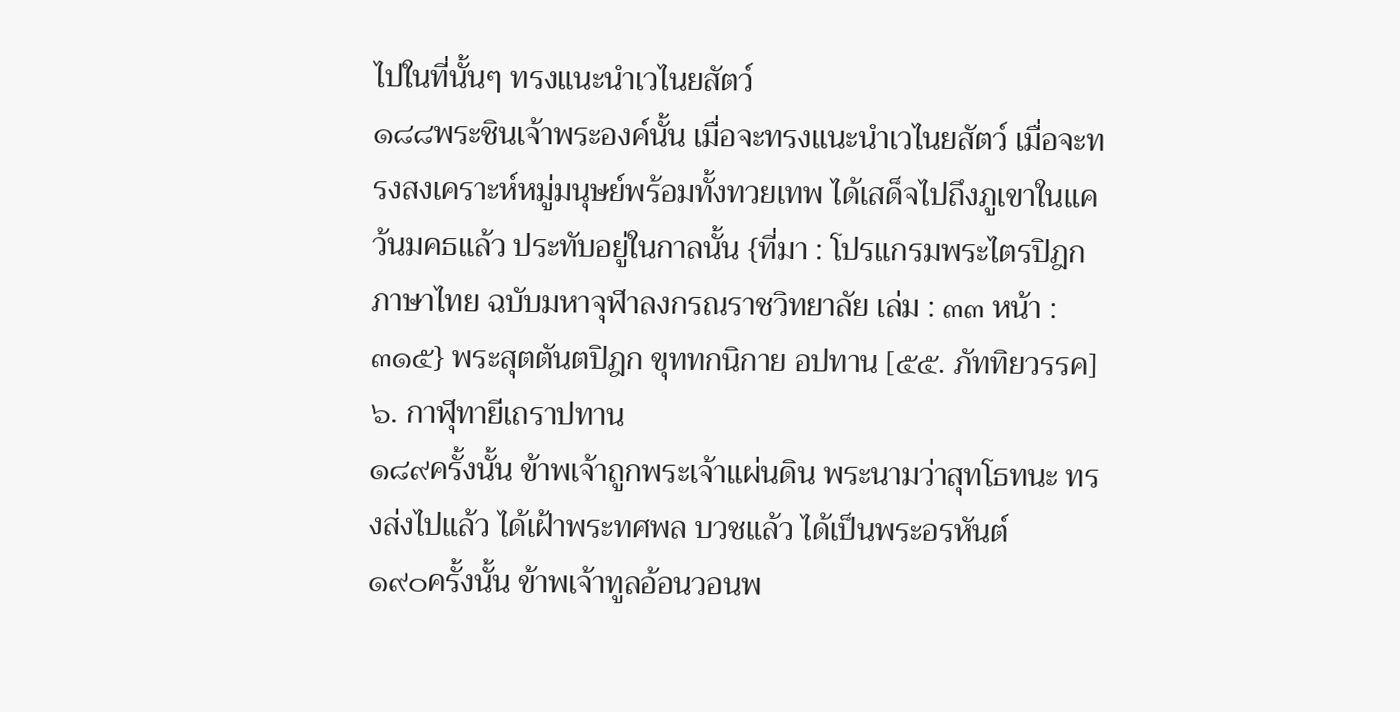ไปในที่นั้นๆ ทรงแนะนำเวไนยสัตว์
๑๘๘พระชินเจ้าพระองค์นั้น เมื่อจะทรงแนะนำเวไนยสัตว์ เมื่อจะทรงสงเคราะห์หมู่มนุษย์พร้อมทั้งทวยเทพ ได้เสด็จไปถึงภูเขาในแคว้นมคธแล้ว ประทับอยู่ในกาลนั้น {ที่มา : โปรแกรมพระไตรปิฎกภาษาไทย ฉบับมหาจุฬาลงกรณราชวิทยาลัย เล่ม : ๓๓ หน้า : ๓๑๕} พระสุตตันตปิฎก ขุททกนิกาย อปทาน [๕๕. ภัททิยวรรค] ๖. กาฬุทายีเถราปทาน
๑๘๙ครั้งนั้น ข้าพเจ้าถูกพระเจ้าแผ่นดิน พระนามว่าสุทโธทนะ ทรงส่งไปแล้ว ได้เฝ้าพระทศพล บวชแล้ว ได้เป็นพระอรหันต์
๑๙๐ครั้งนั้น ข้าพเจ้าทูลอ้อนวอนพ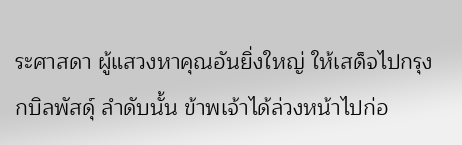ระศาสดา ผู้แสวงหาคุณอันยิ่งใหญ่ ให้เสด็จไปกรุงกบิลพัสดุ์ ลำดับนั้น ข้าพเจ้าได้ล่วงหน้าไปก่อ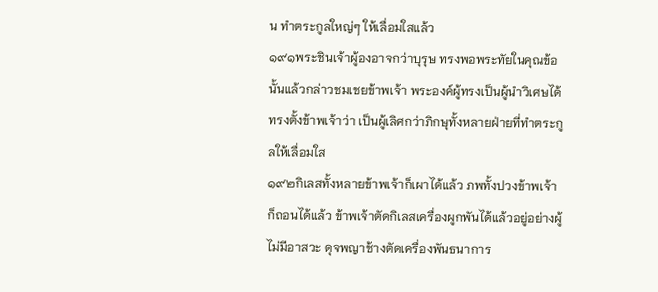น ทำตระกูลใหญ่ๆ ให้เลื่อมใสแล้ว
๑๙๑พระชินเจ้าผู้องอาจกว่าบุรุษ ทรงพอพระทัยในคุณข้อนั้นแล้วกล่าวชมเชยข้าพเจ้า พระองค์ผู้ทรงเป็นผู้นำวิเศษได้ทรงตั้งข้าพเจ้าว่า เป็นผู้เลิศกว่าภิกษุทั้งหลายฝ่ายที่ทำตระกูลให้เลื่อมใส
๑๙๒กิเลสทั้งหลายข้าพเจ้าก็เผาได้แล้ว ภพทั้งปวงข้าพเจ้าก็ถอนได้แล้ว ข้าพเจ้าตัดกิเลสเครื่องผูกพันได้แล้วอยู่อย่างผู้ไม่มีอาสวะ ดุจพญาช้างตัดเครื่องพันธนาการ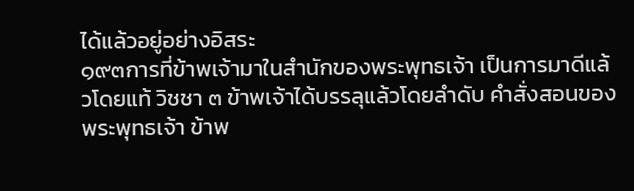ได้แล้วอยู่อย่างอิสระ
๑๙๓การที่ข้าพเจ้ามาในสำนักของพระพุทธเจ้า เป็นการมาดีแล้วโดยแท้ วิชชา ๓ ข้าพเจ้าได้บรรลุแล้วโดยลำดับ คำสั่งสอนของพระพุทธเจ้า ข้าพ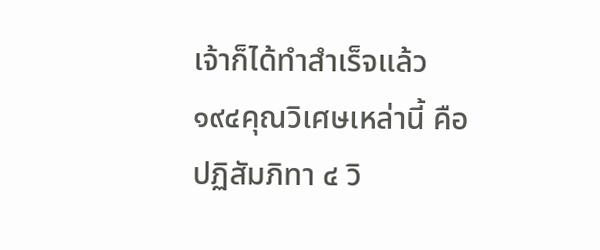เจ้าก็ได้ทำสำเร็จแล้ว
๑๙๔คุณวิเศษเหล่านี้ คือ ปฏิสัมภิทา ๔ วิ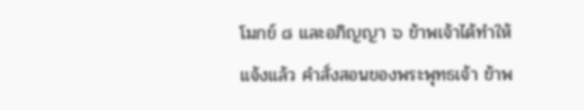โมกข์ ๘ และอภิญญา ๖ ข้าพเจ้าได้ทำให้แจ้งแล้ว คำสั่งสอนของพระพุทธเจ้า ข้าพ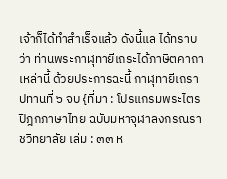เจ้าก็ได้ทำสำเร็จแล้ว ดังนี้แล ได้ทราบว่า ท่านพระกาฬุทายีเถระได้ภาษิตคาถาเหล่านี้ ด้วยประการฉะนี้ กาฬุทายีเถราปทานที่ ๖ จบ {ที่มา : โปรแกรมพระไตรปิฎกภาษาไทย ฉบับมหาจุฬาลงกรณราชวิทยาลัย เล่ม : ๓๓ ห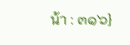น้า : ๓๑๖}